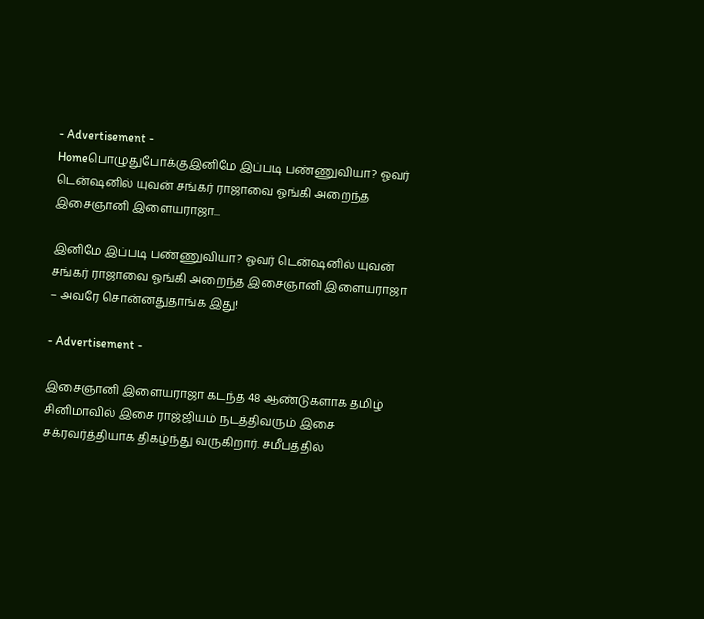- Advertisement -
Homeபொழுதுபோக்குஇனிமே இப்படி பண்ணுவியா? ஓவர் டென்ஷனில் யுவன் சங்கர் ராஜாவை ஓங்கி அறைந்த இசைஞானி இளையராஜா...

இனிமே இப்படி பண்ணுவியா? ஓவர் டென்ஷனில் யுவன் சங்கர் ராஜாவை ஓங்கி அறைந்த இசைஞானி இளையராஜா – அவரே சொன்னதுதாங்க இது!

- Advertisement -

இசைஞானி இளையராஜா கடந்த 48 ஆண்டுகளாக தமிழ் சினிமாவில் இசை ராஜ்ஜியம் நடத்திவரும் இசை சக்ரவர்த்தியாக திகழ்ந்து வருகிறார். சமீபத்தில்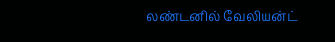லண்டனில் வேலியன்ட்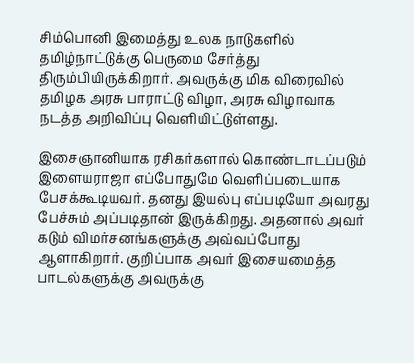சிம்பொனி இமைத்து உலக நாடுகளில் தமிழ்நாட்டுக்கு பெருமை சேர்த்து திரும்பியிருக்கிறார். அவருக்கு மிக விரைவில் தமிழக அரசு பாராட்டு விழா, அரசு விழாவாக நடத்த அறிவிப்பு வெளியிட்டுள்ளது.

இசைஞானியாக ரசிகர்களால் கொண்டாடப்படும் இளையராஜா எப்போதுமே வெளிப்படையாக பேசக்கூடியவர். தனது இயல்பு எப்படியோ அவரது பேச்சும் அப்படிதான் இருக்கிறது. அதனால் அவர் கடும் விமர்சனங்களுக்கு அவ்வப்போது ஆளாகிறார். குறிப்பாக அவர் இசையமைத்த பாடல்களுக்கு அவருக்கு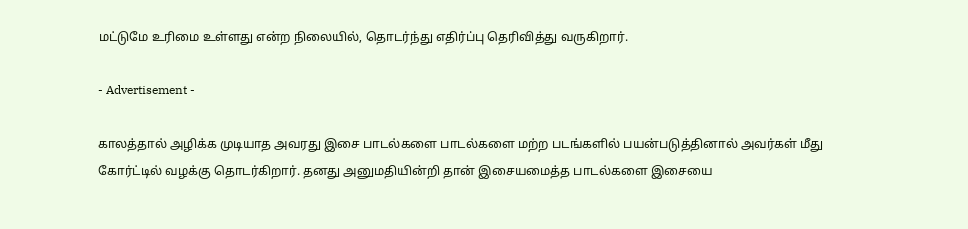மட்டுமே உரிமை உள்ளது என்ற நிலையில், தொடர்ந்து எதிர்ப்பு தெரிவித்து வருகிறார்.

- Advertisement -

காலத்தால் அழிக்க முடியாத அவரது இசை பாடல்களை பாடல்களை மற்ற படங்களில் பயன்படுத்தினால் அவர்கள் மீது கோர்ட்டில் வழக்கு தொடர்கிறார். தனது அனுமதியின்றி தான் இசையமைத்த பாடல்களை இசையை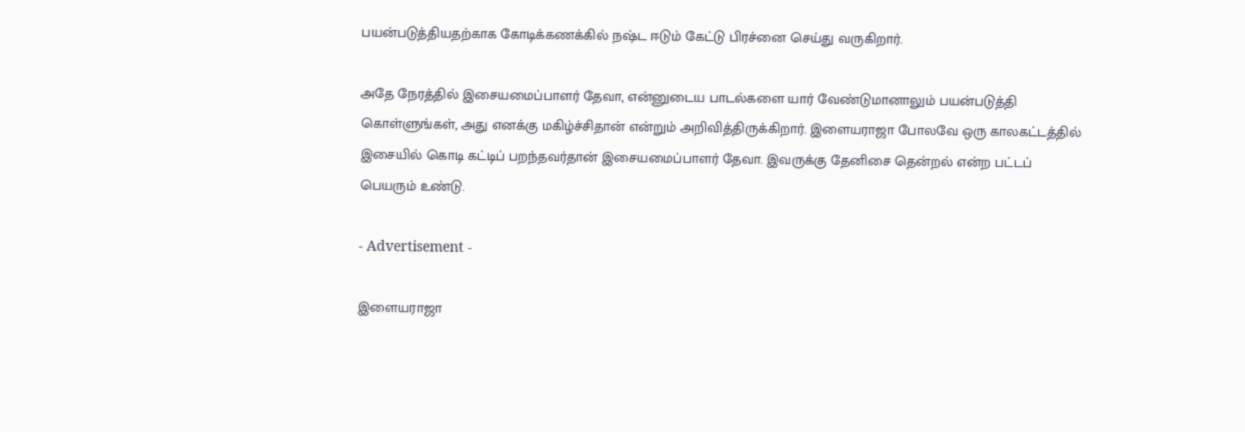பயன்படுத்தியதற்காக கோடிக்கணக்கில் நஷ்ட ஈடும் கேட்டு பிரச்னை செய்து வருகிறார்.

அதே நேரத்தில் இசையமைப்பாளர் தேவா, என்னுடைய பாடல்களை யார் வேண்டுமானாலும் பயன்படுத்தி கொள்ளுங்கள், அது எனக்கு மகிழ்ச்சிதான் என்றும் அறிவித்திருக்கிறார். இளையராஜா போலவே ஒரு காலகட்டத்தில் இசையில் கொடி கட்டிப் பறந்தவர்தான் இசையமைப்பாளர் தேவா. இவருக்கு தேனிசை தென்றல் என்ற பட்டப் பெயரும் உண்டு.

- Advertisement -

இளையராஜா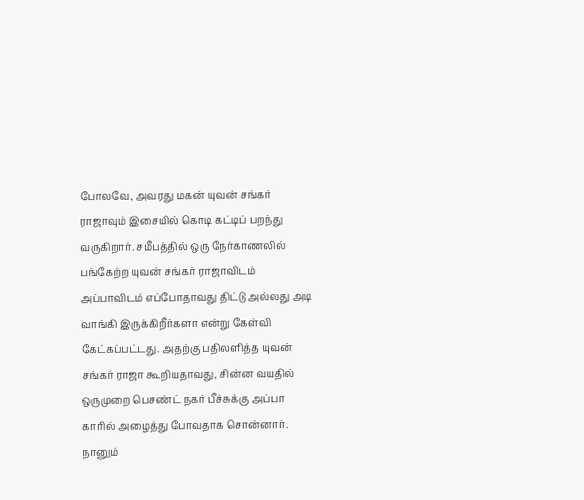போலவே, அவரது மகன் யுவன் சங்கர் ராஜாவும் இசையில் கொடி கட்டிப் பறந்து வருகிறார். சமீபத்தில் ஒரு நேர்காணலில் பங்கேற்ற யுவன் சங்கர் ராஜாவிடம் அப்பாவிடம் எப்போதாவது திட்டு அல்லது அடி வாங்கி இருக்கிறீர்களா என்று கேள்வி கேட்கப்பட்டது. அதற்கு பதிலளித்த யுவன் சங்கர் ராஜா கூறியதாவது, சின்ன வயதில் ஒருமுறை பெசண்ட் நகர் பீச்சுக்கு அப்பா காரில் அழைத்து போவதாக சொன்னார். நானும்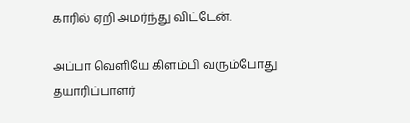காரில் ஏறி அமர்ந்து விட்டேன்.

அப்பா வெளியே கிளம்பி வரும்போது தயாரிப்பாளர்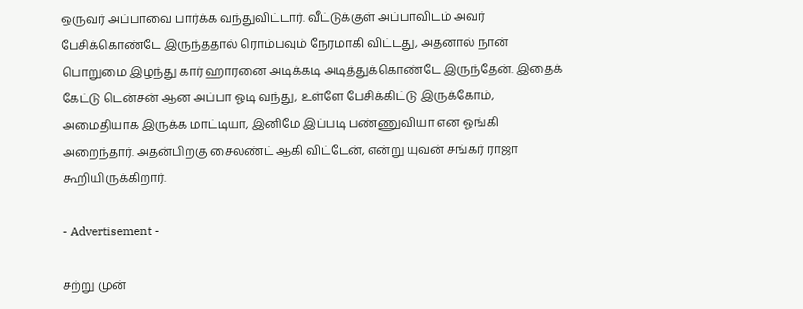ஒருவர் அப்பாவை பார்க்க வந்துவிட்டார். வீட்டுக்குள் அப்பாவிடம் அவர் பேசிக்கொண்டே இருந்ததால் ரொம்பவும் நேரமாகி விட்டது, அதனால் நான் பொறுமை இழந்து கார் ஹாரனை அடிக்கடி அடித்துக்கொண்டே இருந்தேன். இதைக் கேட்டு டென்சன் ஆன அப்பா ஓடி வந்து, உள்ளே பேசிக்கிட்டு இருக்கோம், அமைதியாக இருக்க மாட்டியா, இனிமே இப்படி பண்ணுவியா என ஓங்கி அறைந்தார். அதன்பிறகு சைலண்ட் ஆகி விட்டேன், என்று யுவன் சங்கர் ராஜா கூறியிருக்கிறார்.

- Advertisement -

சற்று முன்